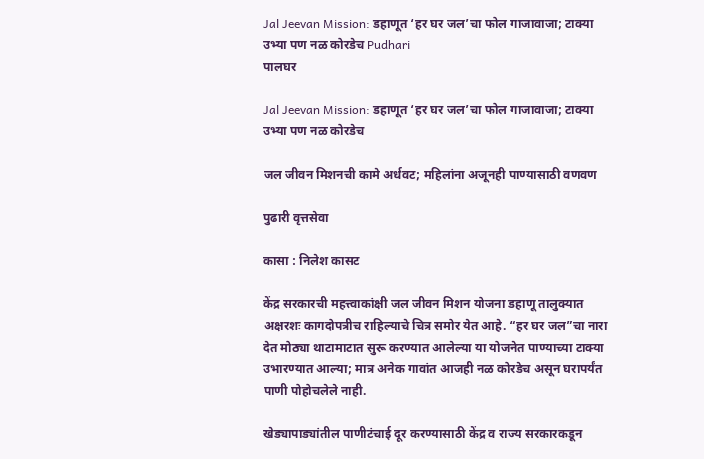Jal Jeevan Mission: डहाणूत ‘हर घर जल’चा फोल गाजावाजा; टाक्या उभ्या पण नळ कोरडेच Pudhari
पालघर

Jal Jeevan Mission: डहाणूत ‘हर घर जल’चा फोल गाजावाजा; टाक्या उभ्या पण नळ कोरडेच

जल जीवन मिशनची कामे अर्धवट; महिलांना अजूनही पाण्यासाठी वणवण

पुढारी वृत्तसेवा

कासा : निलेश कासट

केंद्र सरकारची महत्त्वाकांक्षी जल जीवन मिशन योजना डहाणू तालुक्यात अक्षरशः कागदोपत्रीच राहिल्याचे चित्र समोर येत आहे. “हर घर जल”चा नारा देत मोठ्या थाटामाटात सुरू करण्यात आलेल्या या योजनेत पाण्याच्या टाक्या उभारण्यात आल्या; मात्र अनेक गावांत आजही नळ कोरडेच असून घरापर्यंत पाणी पोहोचलेले नाही.

खेड्यापाड्यांतील पाणीटंचाई दूर करण्यासाठी केंद्र व राज्य सरकारकडून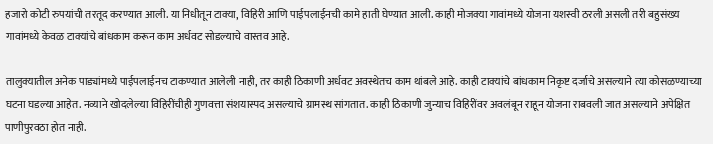हजारो कोटी रुपयांची तरतूद करण्यात आली. या निधीतून टाक्या, विहिरी आणि पाईपलाईनची कामे हाती घेण्यात आली. काही मोजक्या गावांमध्ये योजना यशस्वी ठरली असली तरी बहुसंख्य गावांमध्ये केवळ टाक्यांचे बांधकाम करून काम अर्धवट सोडल्याचे वास्तव आहे.

तालुक्यातील अनेक पाड्यांमध्ये पाईपलाईनच टाकण्यात आलेली नाही, तर काही ठिकाणी अर्धवट अवस्थेतच काम थांबले आहे. काही टाक्यांचे बांधकाम निकृष्ट दर्जाचे असल्याने त्या कोसळण्याच्या घटना घडल्या आहेत. नव्याने खोदलेल्या विहिरींचीही गुणवत्ता संशयास्पद असल्याचे ग्रामस्थ सांगतात. काही ठिकाणी जुन्याच विहिरींवर अवलंबून राहून योजना राबवली जात असल्याने अपेक्षित पाणीपुरवठा होत नाही.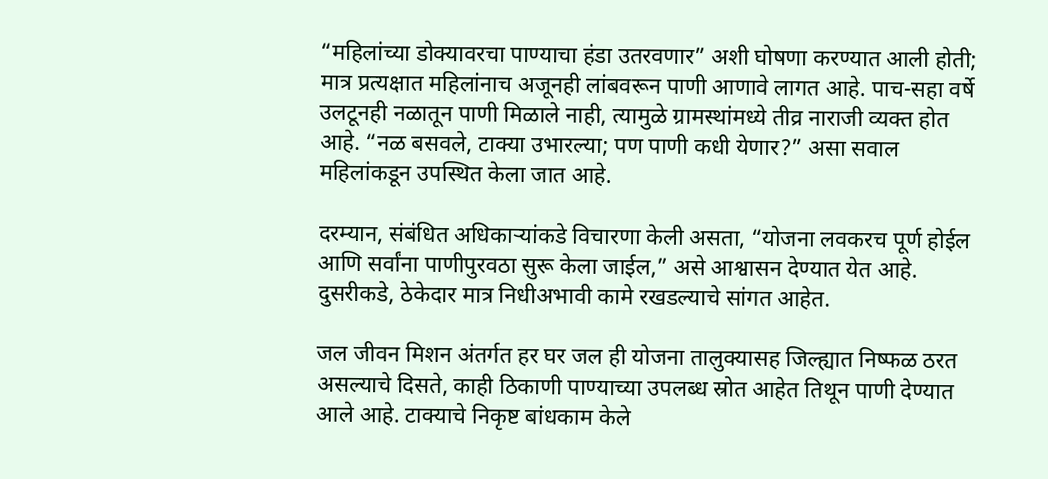“महिलांच्या डोक्यावरचा पाण्याचा हंडा उतरवणार” अशी घोषणा करण्यात आली होती; मात्र प्रत्यक्षात महिलांनाच अजूनही लांबवरून पाणी आणावे लागत आहे. पाच-सहा वर्षे उलटूनही नळातून पाणी मिळाले नाही, त्यामुळे ग्रामस्थांमध्ये तीव्र नाराजी व्यक्त होत आहे. “नळ बसवले, टाक्या उभारल्या; पण पाणी कधी येणार?” असा सवाल महिलांकडून उपस्थित केला जात आहे.

दरम्यान, संबंधित अधिकाऱ्यांकडे विचारणा केली असता, “योजना लवकरच पूर्ण होईल आणि सर्वांना पाणीपुरवठा सुरू केला जाईल,” असे आश्वासन देण्यात येत आहे. दुसरीकडे, ठेकेदार मात्र निधीअभावी कामे रखडल्याचे सांगत आहेत.

जल जीवन मिशन अंतर्गत हर घर जल ही योजना तालुक्यासह जिल्ह्यात निष्फळ ठरत असल्याचे दिसते, काही ठिकाणी पाण्याच्या उपलब्ध स्रोत आहेत तिथून पाणी देण्यात आले आहे. टाक्याचे निकृष्ट बांधकाम केले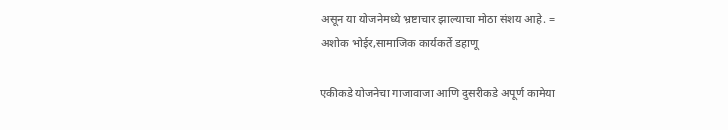असून या योजनेमध्ये भ्रष्टाचार झाल्याचा मोठा संशय आहे. =
अशोक भोईर,सामाजिक कार्यकर्ते डहाणू

एकीकडे योजनेचा गाजावाजा आणि दुसरीकडे अपूर्ण कामेया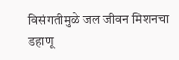विसंगतीमुळे जल जीवन मिशनचा डहाणू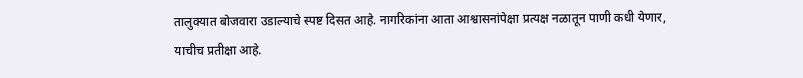तालुक्यात बोजवारा उडाल्याचे स्पष्ट दिसत आहे. नागरिकांना आता आश्वासनांपेक्षा प्रत्यक्ष नळातून पाणी कधी येणार, याचीच प्रतीक्षा आहे.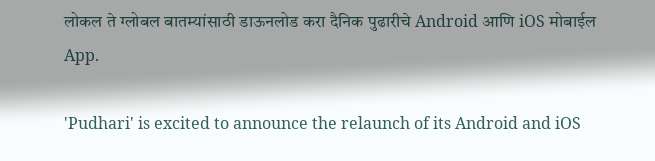लोकल ते ग्लोबल बातम्यांसाठी डाऊनलोड करा दैनिक पुढारीचे Android आणि iOS मोबाईल App.

'Pudhari' is excited to announce the relaunch of its Android and iOS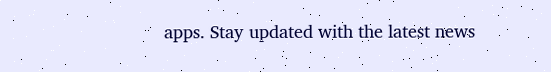apps. Stay updated with the latest news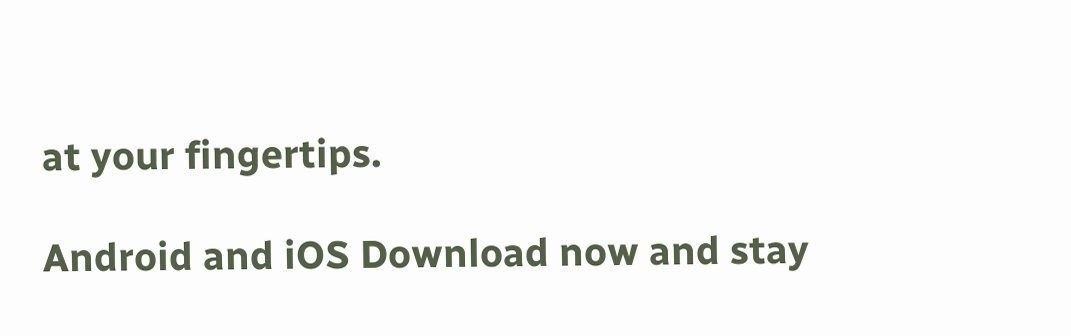at your fingertips.

Android and iOS Download now and stay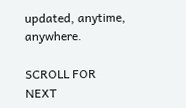updated, anytime, anywhere.

SCROLL FOR NEXT